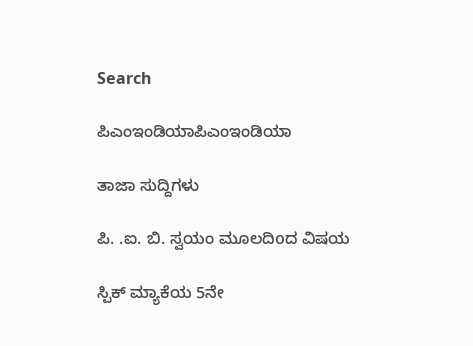Search

ಪಿಎಂಇಂಡಿಯಾಪಿಎಂಇಂಡಿಯಾ

ತಾಜಾ ಸುದ್ದಿಗಳು

ಪಿ. .ಐ. ಬಿ. ಸ್ವಯಂ ಮೂಲದಿoದ ವಿಷಯ

ಸ್ಪಿಕ್ ಮ್ಯಾಕೆಯ 5ನೇ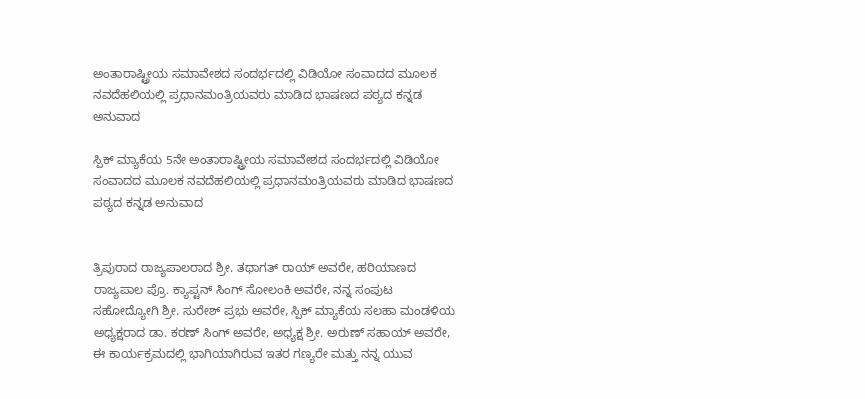ಅಂತಾರಾಷ್ಟ್ರೀಯ ಸಮಾವೇಶದ ಸಂದರ್ಭದಲ್ಲಿ ವಿಡಿಯೋ ಸಂವಾದದ ಮೂಲಕ ನವದೆಹಲಿಯಲ್ಲಿ ಪ್ರಧಾನಮಂತ್ರಿಯವರು ಮಾಡಿದ ಭಾಷಣದ ಪಠ್ಯದ ಕನ್ನಡ ಅನುವಾದ

ಸ್ಪಿಕ್ ಮ್ಯಾಕೆಯ 5ನೇ ಅಂತಾರಾಷ್ಟ್ರೀಯ ಸಮಾವೇಶದ ಸಂದರ್ಭದಲ್ಲಿ ವಿಡಿಯೋ ಸಂವಾದದ ಮೂಲಕ ನವದೆಹಲಿಯಲ್ಲಿ ಪ್ರಧಾನಮಂತ್ರಿಯವರು ಮಾಡಿದ ಭಾಷಣದ ಪಠ್ಯದ ಕನ್ನಡ ಅನುವಾದ


ತ್ರಿಪುರಾದ ರಾಜ್ಯಪಾಲರಾದ ಶ್ರೀ. ತಥಾಗತ್ ರಾಯ್ ಅವರೇ, ಹರಿಯಾಣದ ರಾಜ್ಯಪಾಲ ಪ್ರೊ. ಕ್ಯಾಪ್ಟನ್ ಸಿಂಗ್ ಸೋಲಂಕಿ ಅವರೇ, ನನ್ನ ಸಂಪುಟ ಸಹೋದ್ಯೋಗಿ ಶ್ರೀ. ಸುರೇಶ್ ಪ್ರಭು ಅವರೇ, ಸ್ಪಿಕ್ ಮ್ಯಾಕೆಯ ಸಲಹಾ ಮಂಡಳಿಯ ಅಧ್ಯಕ್ಷರಾದ ಡಾ. ಕರಣ್ ಸಿಂಗ್ ಅವರೇ, ಅಧ್ಯಕ್ಷ ಶ್ರೀ. ಅರುಣ್ ಸಹಾಯ್ ಅವರೇ, ಈ ಕಾರ್ಯಕ್ರಮದಲ್ಲಿ ಭಾಗಿಯಾಗಿರುವ ಇತರ ಗಣ್ಯರೇ ಮತ್ತು ನನ್ನ ಯುವ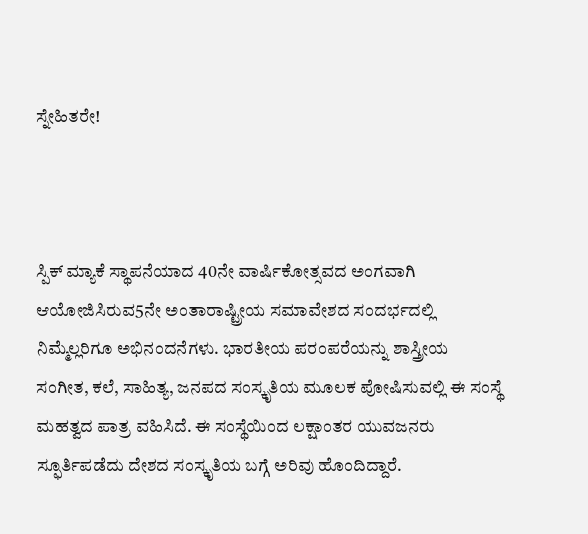ಸ್ನೇಹಿತರೇ!



ಸ್ಪಿಕ್ ಮ್ಯಾಕೆ ಸ್ಥಾಪನೆಯಾದ 40ನೇ ವಾರ್ಷಿಕೋತ್ಸವದ ಅಂಗವಾಗಿ ಆಯೋಜಿಸಿರುವ5ನೇ ಅಂತಾರಾಷ್ಟ್ರೀಯ ಸಮಾವೇಶದ ಸಂದರ್ಭದಲ್ಲಿ ನಿಮ್ಮೆಲ್ಲರಿಗೂ ಅಭಿನಂದನೆಗಳು. ಭಾರತೀಯ ಪರಂಪರೆಯನ್ನು ಶಾಸ್ತ್ರೀಯ ಸಂಗೀತ, ಕಲೆ, ಸಾಹಿತ್ಯ, ಜನಪದ ಸಂಸ್ಕೃತಿಯ ಮೂಲಕ ಪೋಷಿಸುವಲ್ಲಿ ಈ ಸಂಸ್ಥೆ ಮಹತ್ವದ ಪಾತ್ರ ವಹಿಸಿದೆ. ಈ ಸಂಸ್ಥೆಯಿಂದ ಲಕ್ಷಾಂತರ ಯುವಜನರು ಸ್ಫೂರ್ತಿಪಡೆದು ದೇಶದ ಸಂಸ್ಕೃತಿಯ ಬಗ್ಗೆ ಅರಿವು ಹೊಂದಿದ್ದಾರೆ.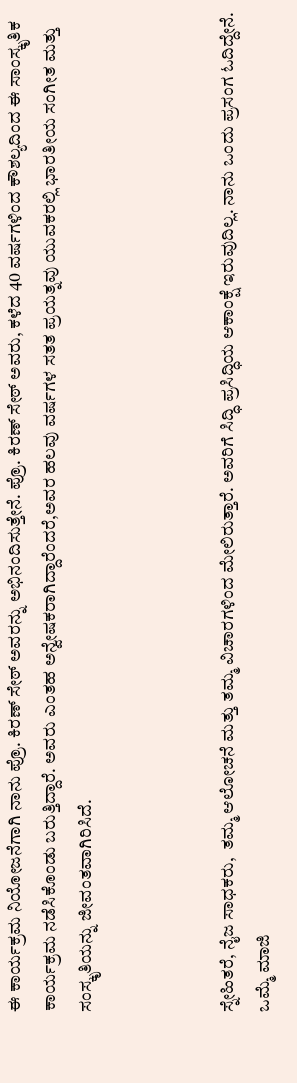ಈ ಕಾರ್ಯಕ್ರಮ ನಿಯೋಜನೆಗಾಗಿ ನಾನು ಪ್ರೊ. ಕಿರಣ್ ಸೇಠ್ ಅವರನ್ನು ಅಭಿನಂದಿಸುತ್ತೇನೆ. ಪ್ರೊ. ಕಿರಣ್ ಸೇಠ್ ಅವರು, ಕಳೆದ 40 ವರ್ಷಗಳಿಂದ ಕೌಶಲ್ಯದಿಂದ ಈ ಸಾಂಸ್ಕೃತಿಕ ಕಾರ್ಯಕ್ರಮ ನಡೆಸಿಕೊಂಡು ಬರುತ್ತಿದ್ದಾರೆ. ಅವರು ಎಂತಹ ಅನ್ವೇಷಕರಾಗಿದ್ದಾರೆಂದರೆ,ಅವರ ಹಲವು ವರ್ಷಗಳ ಸತತ ಪ್ರಯತ್ನವು ಯುವಕರಲ್ಲಿ ಭಾರತೀಯ ಸಂಗೀತ ಮತ್ತು ಸಂಸ್ಕೃತಿಯನ್ನು ಜೀವಂತವಾಗಿರಿಸಿದೆ.



ಸ್ನೇಹಿತರೆ, ನೈಜ ಸಾಧಕರು,  ತಮ್ಮ ಆಲೋಚನೆ ಮತ್ತು ತಮ್ಮ ವಿಚಾರಗಳಿಂದ ಮೇಲಿರುತ್ತಾರೆ. ಅವರಿಗೆ ಸಿದ್ಧಿ ಪ್ರಸಿದ್ಧಿಯ ಆಕಾಂಕ್ಷೆ ಇರುವುದಿಲ್ಲ. ನಾನು ಒಂದು ಪ್ರಸಂಗ ಓದಿದ್ದೇನೆ. ಒಮ್ಮೆ ಮಾಜಿ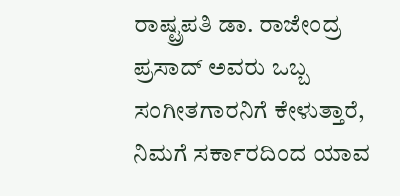ರಾಷ್ಟ್ರಪತಿ ಡಾ. ರಾಜೇಂದ್ರ ಪ್ರಸಾದ್ ಅವರು ಒಬ್ಬ ಸಂಗೀತಗಾರನಿಗೆ ಕೇಳುತ್ತಾರೆ, ನಿಮಗೆ ಸರ್ಕಾರದಿಂದ ಯಾವ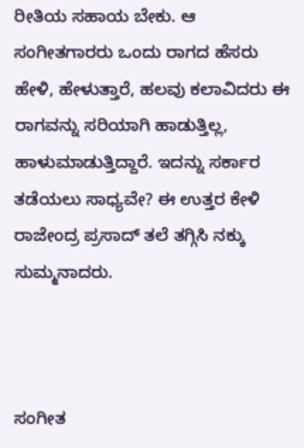ರೀತಿಯ ಸಹಾಯ ಬೇಕು. ಆ ಸಂಗೀತಗಾರರು ಒಂದು ರಾಗದ ಹೆಸರು ಹೇಳಿ, ಹೇಳುತ್ತಾರೆ, ಹಲವು ಕಲಾವಿದರು ಈ ರಾಗವನ್ನು ಸರಿಯಾಗಿ ಹಾಡುತ್ತಿಲ್ಲ, ಹಾಳುಮಾಡುತ್ತಿದ್ದಾರೆ. ಇದನ್ನು ಸರ್ಕಾರ ತಡೆಯಲು ಸಾಧ್ಯವೇ? ಈ ಉತ್ತರ ಕೇಳಿ ರಾಜೇಂದ್ರ ಪ್ರಸಾದ್ ತಲೆ ತಗ್ಗಿಸಿ ನಕ್ಕು ಸುಮ್ಮನಾದರು.



ಸಂಗೀತ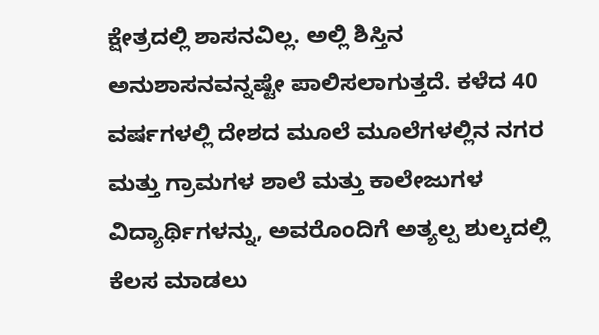ಕ್ಷೇತ್ರದಲ್ಲಿ ಶಾಸನವಿಲ್ಲ. ಅಲ್ಲಿ ಶಿಸ್ತಿನ ಅನುಶಾಸನವನ್ನಷ್ಟೇ ಪಾಲಿಸಲಾಗುತ್ತದೆ. ಕಳೆದ 40 ವರ್ಷಗಳಲ್ಲಿ ದೇಶದ ಮೂಲೆ ಮೂಲೆಗಳಲ್ಲಿನ ನಗರ ಮತ್ತು ಗ್ರಾಮಗಳ ಶಾಲೆ ಮತ್ತು ಕಾಲೇಜುಗಳ ವಿದ್ಯಾರ್ಥಿಗಳನ್ನು, ಅವರೊಂದಿಗೆ ಅತ್ಯಲ್ಪ ಶುಲ್ಕದಲ್ಲಿ ಕೆಲಸ ಮಾಡಲು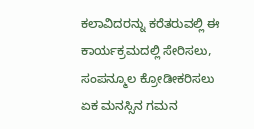ಕಲಾವಿದರನ್ನು ಕರೆತರುವಲ್ಲಿ ಈ ಕಾರ್ಯಕ್ರಮದಲ್ಲಿ ಸೇರಿಸಲು, ಸಂಪನ್ಮೂಲ ಕ್ರೋಡೀಕರಿಸಲು ಏಕ ಮನಸ್ಸಿನ ಗಮನ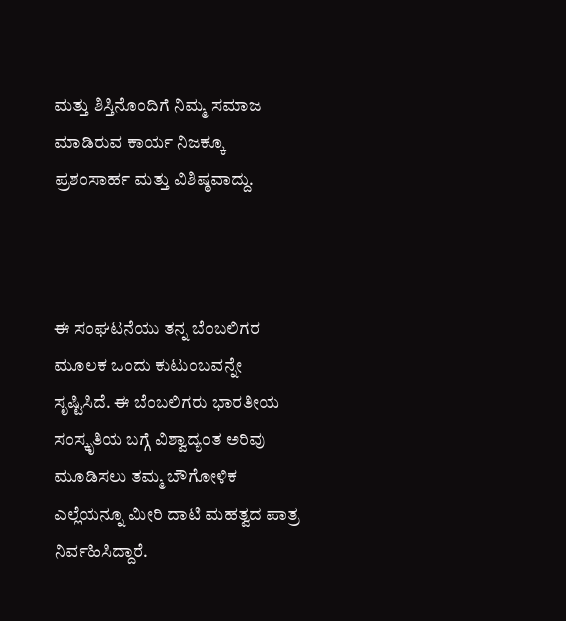ಮತ್ತು ಶಿಸ್ತಿನೊಂದಿಗೆ ನಿಮ್ಮ ಸಮಾಜ ಮಾಡಿರುವ ಕಾರ್ಯ ನಿಜಕ್ಕೂ ಪ್ರಶಂಸಾರ್ಹ ಮತ್ತು ವಿಶಿಷ್ಠವಾದ್ದು.



ಈ ಸಂಘಟನೆಯು ತನ್ನ ಬೆಂಬಲಿಗರ ಮೂಲಕ ಒಂದು ಕುಟುಂಬವನ್ನೇ ಸೃಷ್ಟಿಸಿದೆ. ಈ ಬೆಂಬಲಿಗರು ಭಾರತೀಯ ಸಂಸ್ಕೃತಿಯ ಬಗ್ಗೆ ವಿಶ್ವಾದ್ಯಂತ ಅರಿವು ಮೂಡಿಸಲು ತಮ್ಮ ಬೌಗೋಳಿಕ ಎಲ್ಲೆಯನ್ನೂ ಮೀರಿ ದಾಟಿ ಮಹತ್ವದ ಪಾತ್ರ ನಿರ್ವಹಿಸಿದ್ದಾರೆ.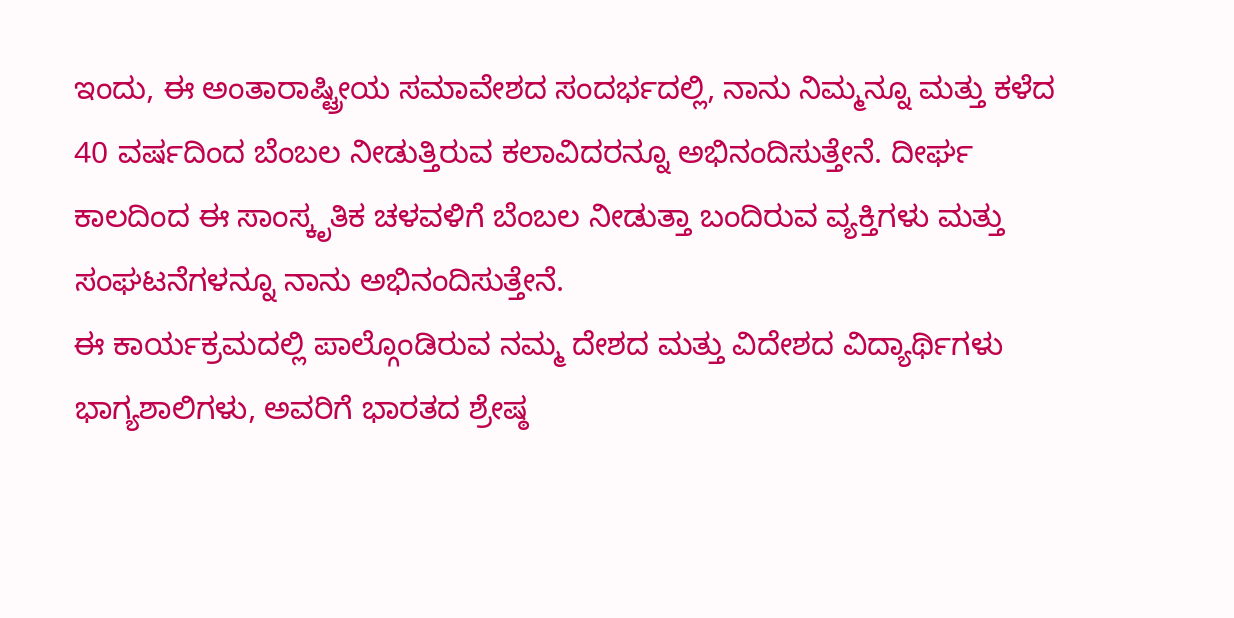ಇಂದು, ಈ ಅಂತಾರಾಷ್ಟ್ರೀಯ ಸಮಾವೇಶದ ಸಂದರ್ಭದಲ್ಲಿ, ನಾನು ನಿಮ್ಮನ್ನೂ ಮತ್ತು ಕಳೆದ 40 ವರ್ಷದಿಂದ ಬೆಂಬಲ ನೀಡುತ್ತಿರುವ ಕಲಾವಿದರನ್ನೂ ಅಭಿನಂದಿಸುತ್ತೇನೆ. ದೀರ್ಘ ಕಾಲದಿಂದ ಈ ಸಾಂಸ್ಕೃತಿಕ ಚಳವಳಿಗೆ ಬೆಂಬಲ ನೀಡುತ್ತಾ ಬಂದಿರುವ ವ್ಯಕ್ತಿಗಳು ಮತ್ತು ಸಂಘಟನೆಗಳನ್ನೂ ನಾನು ಅಭಿನಂದಿಸುತ್ತೇನೆ.
ಈ ಕಾರ್ಯಕ್ರಮದಲ್ಲಿ ಪಾಲ್ಗೊಂಡಿರುವ ನಮ್ಮ ದೇಶದ ಮತ್ತು ವಿದೇಶದ ವಿದ್ಯಾರ್ಥಿಗಳು ಭಾಗ್ಯಶಾಲಿಗಳು, ಅವರಿಗೆ ಭಾರತದ ಶ್ರೇಷ್ಠ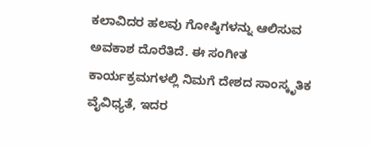ಕಲಾವಿದರ ಹಲವು ಗೋಷ್ಠಿಗಳನ್ನು ಆಲಿಸುವ ಅವಕಾಶ ದೊರೆತಿದೆ. ಈ ಸಂಗೀತ ಕಾರ್ಯಕ್ರಮಗಳಲ್ಲಿ ನಿಮಗೆ ದೇಶದ ಸಾಂಸ್ಕೃತಿಕ ವೈವಿಧ್ಯತೆ, ಇದರ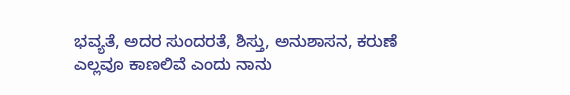ಭವ್ಯತೆ, ಅದರ ಸುಂದರತೆ, ಶಿಸ್ತು, ಅನುಶಾಸನ, ಕರುಣೆ ಎಲ್ಲವೂ ಕಾಣಲಿವೆ ಎಂದು ನಾನು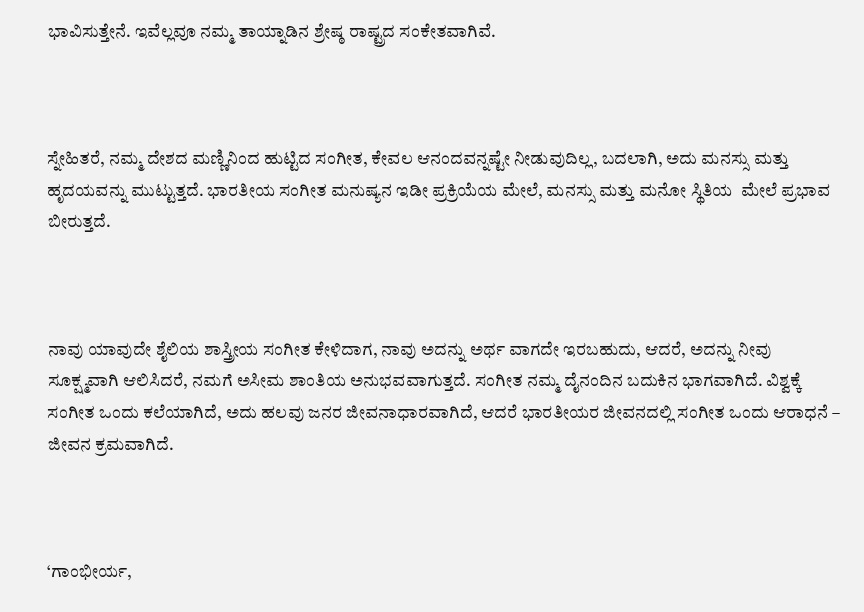ಭಾವಿಸುತ್ತೇನೆ. ಇವೆಲ್ಲವೂ ನಮ್ಮ ತಾಯ್ನಾಡಿನ ಶ್ರೇಷ್ಠ ರಾಷ್ಟ್ರದ ಸಂಕೇತವಾಗಿವೆ.



ಸ್ನೇಹಿತರೆ, ನಮ್ಮ ದೇಶದ ಮಣ್ಣಿನಿಂದ ಹುಟ್ಟಿದ ಸಂಗೀತ, ಕೇವಲ ಆನಂದವನ್ನಷ್ಟೇ ನೀಡುವುದಿಲ್ಲ, ಬದಲಾಗಿ, ಅದು ಮನಸ್ಸು ಮತ್ತು ಹೃದಯವನ್ನು ಮುಟ್ಟುತ್ತದೆ. ಭಾರತೀಯ ಸಂಗೀತ ಮನುಷ್ಯನ ಇಡೀ ಪ್ರಕ್ರಿಯೆಯ ಮೇಲೆ, ಮನಸ್ಸು ಮತ್ತು ಮನೋ ಸ್ಥಿತಿಯ  ಮೇಲೆ ಪ್ರಭಾವ ಬೀರುತ್ತದೆ.



ನಾವು ಯಾವುದೇ ಶೈಲಿಯ ಶಾಸ್ತ್ರೀಯ ಸಂಗೀತ ಕೇಳಿದಾಗ, ನಾವು ಅದನ್ನು ಅರ್ಥ ವಾಗದೇ ಇರಬಹುದು, ಆದರೆ, ಅದನ್ನು ನೀವು ಸೂಕ್ಷ್ಮವಾಗಿ ಆಲಿಸಿದರೆ, ನಮಗೆ ಅಸೀಮ ಶಾಂತಿಯ ಅನುಭವವಾಗುತ್ತದೆ. ಸಂಗೀತ ನಮ್ಮ ದೈನಂದಿನ ಬದುಕಿನ ಭಾಗವಾಗಿದೆ. ವಿಶ್ವಕ್ಕೆ ಸಂಗೀತ ಒಂದು ಕಲೆಯಾಗಿದೆ, ಅದು ಹಲವು ಜನರ ಜೀವನಾಧಾರವಾಗಿದೆ, ಆದರೆ ಭಾರತೀಯರ ಜೀವನದಲ್ಲಿ ಸಂಗೀತ ಒಂದು ಆರಾಧನೆ – ಜೀವನ ಕ್ರಮವಾಗಿದೆ.



‘ಗಾಂಭೀರ್ಯ,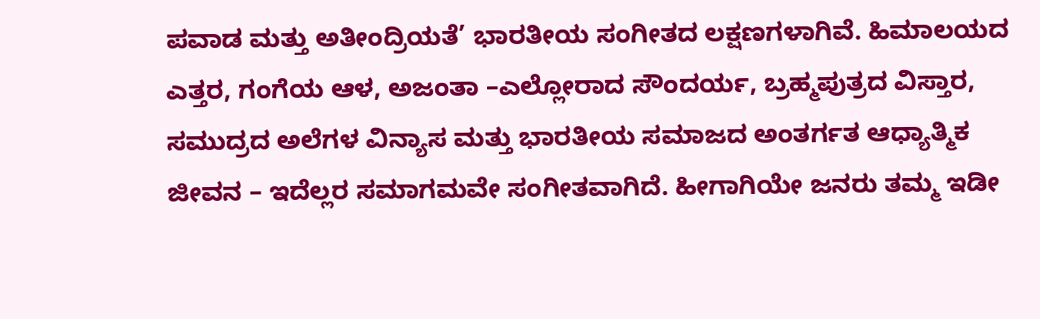ಪವಾಡ ಮತ್ತು ಅತೀಂದ್ರಿಯತೆ’ ಭಾರತೀಯ ಸಂಗೀತದ ಲಕ್ಷಣಗಳಾಗಿವೆ. ಹಿಮಾಲಯದ ಎತ್ತರ, ಗಂಗೆಯ ಆಳ, ಅಜಂತಾ –ಎಲ್ಲೋರಾದ ಸೌಂದರ್ಯ, ಬ್ರಹ್ಮಪುತ್ರದ ವಿಸ್ತಾರ, ಸಮುದ್ರದ ಅಲೆಗಳ ವಿನ್ಯಾಸ ಮತ್ತು ಭಾರತೀಯ ಸಮಾಜದ ಅಂತರ್ಗತ ಆಧ್ಯಾತ್ಮಿಕ ಜೀವನ – ಇದೆಲ್ಲರ ಸಮಾಗಮವೇ ಸಂಗೀತವಾಗಿದೆ. ಹೀಗಾಗಿಯೇ ಜನರು ತಮ್ಮ ಇಡೀ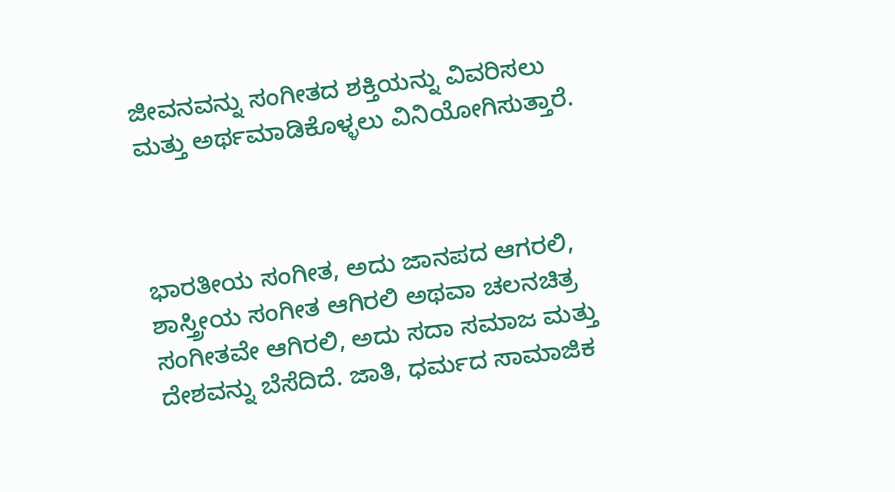ಜೀವನವನ್ನು ಸಂಗೀತದ ಶಕ್ತಿಯನ್ನು ವಿವರಿಸಲು ಮತ್ತು ಅರ್ಥಮಾಡಿಕೊಳ್ಳಲು ವಿನಿಯೋಗಿಸುತ್ತಾರೆ.



ಭಾರತೀಯ ಸಂಗೀತ, ಅದು ಜಾನಪದ ಆಗರಲಿ, ಶಾಸ್ತ್ರೀಯ ಸಂಗೀತ ಆಗಿರಲಿ ಅಥವಾ ಚಲನಚಿತ್ರ ಸಂಗೀತವೇ ಆಗಿರಲಿ, ಅದು ಸದಾ ಸಮಾಜ ಮತ್ತು ದೇಶವನ್ನು ಬೆಸೆದಿದೆ. ಜಾತಿ, ಧರ್ಮದ ಸಾಮಾಜಿಕ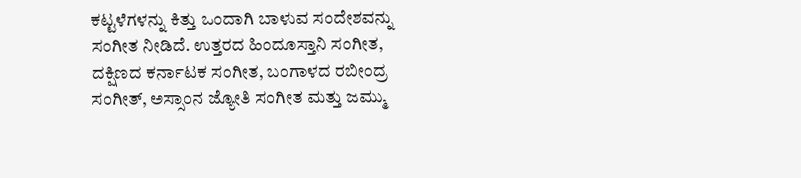ಕಟ್ಟಳೆಗಳನ್ನು ಕಿತ್ತು ಒಂದಾಗಿ ಬಾಳುವ ಸಂದೇಶವನ್ನು ಸಂಗೀತ ನೀಡಿದೆ. ಉತ್ತರದ ಹಿಂದೂಸ್ತಾನಿ ಸಂಗೀತ, ದಕ್ಷಿಣದ ಕರ್ನಾಟಕ ಸಂಗೀತ, ಬಂಗಾಳದ ರಬೀಂದ್ರ ಸಂಗೀತ್, ಅಸ್ಸಾಂನ ಜ್ಯೋತಿ ಸಂಗೀತ ಮತ್ತು ಜಮ್ಮು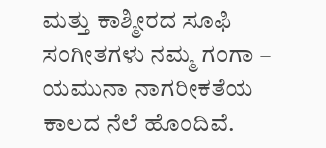ಮತ್ತು ಕಾಶ್ಮೀರದ ಸೂಫಿ ಸಂಗೀತಗಳು ನಮ್ಮ ಗಂಗಾ – ಯಮುನಾ ನಾಗರೀಕತೆಯ ಕಾಲದ ನೆಲೆ ಹೊಂದಿವೆ.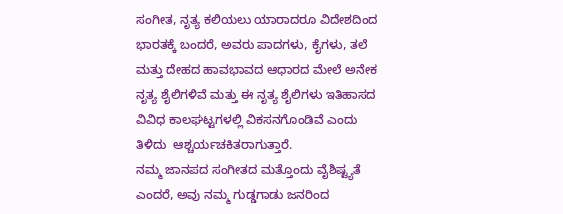ಸಂಗೀತ, ನೃತ್ಯ ಕಲಿಯಲು ಯಾರಾದರೂ ವಿದೇಶದಿಂದ ಭಾರತಕ್ಕೆ ಬಂದರೆ, ಅವರು ಪಾದಗಳು, ಕೈಗಳು, ತಲೆ ಮತ್ತು ದೇಹದ ಹಾವಭಾವದ ಆಧಾರದ ಮೇಲೆ ಅನೇಕ ನೃತ್ಯ ಶೈಲಿಗಳಿವೆ ಮತ್ತು ಈ ನೃತ್ಯ ಶೈಲಿಗಳು ಇತಿಹಾಸದ ವಿವಿಧ ಕಾಲಘಟ್ಟಗಳಲ್ಲಿ ವಿಕಸನಗೊಂಡಿವೆ ಎಂದು ತಿಳಿದು  ಆಶ್ಚರ್ಯಚಕಿತರಾಗುತ್ತಾರೆ.
ನಮ್ಮ ಜಾನಪದ ಸಂಗೀತದ ಮತ್ತೊಂದು ವೈಶಿಷ್ಟ್ಯತೆ ಎಂದರೆ, ಅವು ನಮ್ಮ ಗುಡ್ಡಗಾಡು ಜನರಿಂದ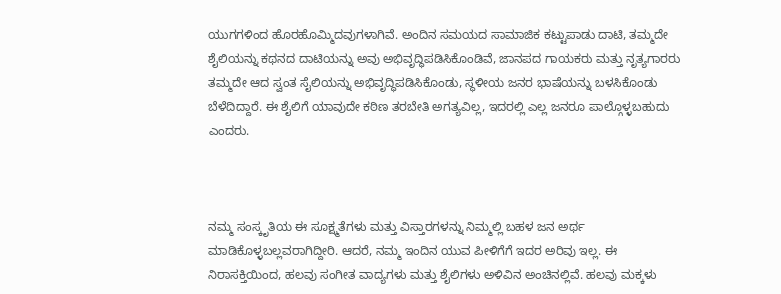ಯುಗಗಳಿಂದ ಹೊರಹೊಮ್ಮಿದವುಗಳಾಗಿವೆ. ಅಂದಿನ ಸಮಯದ ಸಾಮಾಜಿಕ ಕಟ್ಟುಪಾಡು ದಾಟಿ, ತಮ್ಮದೇ ಶೈಲಿಯನ್ನು ಕಥನದ ದಾಟಿಯನ್ನು ಅವು ಅಭಿವೃದ್ಧಿಪಡಿಸಿಕೊಂಡಿವೆ, ಜಾನಪದ ಗಾಯಕರು ಮತ್ತು ನೃತ್ಯಗಾರರು ತಮ್ಮದೇ ಆದ ಸ್ವಂತ ಸೈಲಿಯನ್ನು ಅಭಿವೃದ್ಧಿಪಡಿಸಿಕೊಂಡು, ಸ್ಥಳೀಯ ಜನರ ಭಾಷೆಯನ್ನು ಬಳಸಿಕೊಂಡು ಬೆಳೆದಿದ್ದಾರೆ. ಈ ಶೈಲಿಗೆ ಯಾವುದೇ ಕಠಿಣ ತರಬೇತಿ ಅಗತ್ಯವಿಲ್ಲ, ಇದರಲ್ಲಿ ಎಲ್ಲ ಜನರೂ ಪಾಲ್ಗೊಳ್ಳಬಹುದು ಎಂದರು.



ನಮ್ಮ ಸಂಸ್ಕೃತಿಯ ಈ ಸೂಕ್ಷ್ಮತೆಗಳು ಮತ್ತು ವಿಸ್ತಾರಗಳನ್ನು ನಿಮ್ಮಲ್ಲಿ ಬಹಳ ಜನ ಅರ್ಥ ಮಾಡಿಕೊಳ್ಳಬಲ್ಲವರಾಗಿದ್ದೀರಿ. ಆದರೆ, ನಮ್ಮ ಇಂದಿನ ಯುವ ಪೀಳಿಗೆಗೆ ಇದರ ಅರಿವು ಇಲ್ಲ. ಈ ನಿರಾಸಕ್ತಿಯಿಂದ, ಹಲವು ಸಂಗೀತ ವಾದ್ಯಗಳು ಮತ್ತು ಶೈಲಿಗಳು ಅಳಿವಿನ ಅಂಚಿನಲ್ಲಿವೆ. ಹಲವು ಮಕ್ಕಳು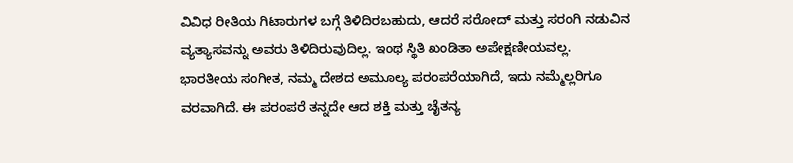ವಿವಿಧ ರೀತಿಯ ಗಿಟಾರುಗಳ ಬಗ್ಗೆ ತಿಳಿದಿರಬಹುದು, ಆದರೆ ಸರೋದ್ ಮತ್ತು ಸರಂಗಿ ನಡುವಿನ ವ್ಯತ್ಯಾಸವನ್ನು ಅವರು ತಿಳಿದಿರುವುದಿಲ್ಲ. ಇಂಥ ಸ್ಥಿತಿ ಖಂಡಿತಾ ಅಪೇಕ್ಷಣೀಯವಲ್ಲ.
ಭಾರತೀಯ ಸಂಗೀತ, ನಮ್ಮ ದೇಶದ ಅಮೂಲ್ಯ ಪರಂಪರೆಯಾಗಿದೆ, ಇದು ನಮ್ಮೆಲ್ಲರಿಗೂ ವರವಾಗಿದೆ. ಈ ಪರಂಪರೆ ತನ್ನದೇ ಆದ ಶಕ್ತಿ ಮತ್ತು ಚೈತನ್ಯ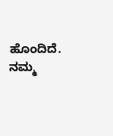ಹೊಂದಿದೆ. ನಮ್ಮ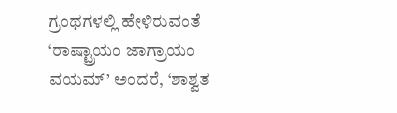ಗ್ರಂಥಗಳಲ್ಲಿ ಹೇಳಿರುವಂತೆ ‘ರಾಷ್ಟ್ರಾಯಂ ಜಾಗ್ರಾಯಂ ವಯಮ್’ ಅಂದರೆ, ‘ಶಾಶ್ವತ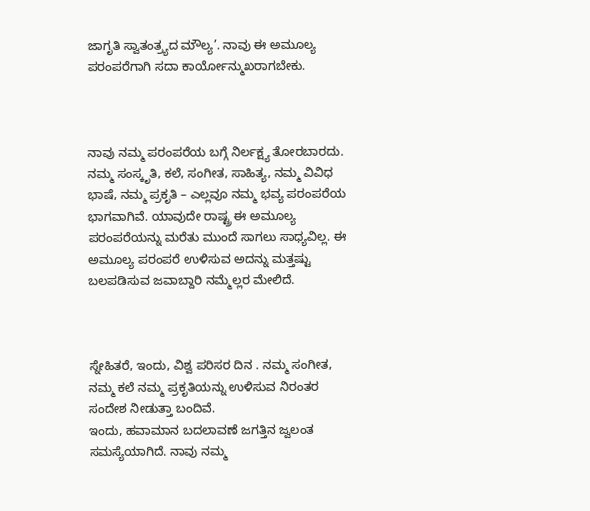ಜಾಗೃತಿ ಸ್ವಾತಂತ್ರ್ಯದ ಮೌಲ್ಯ’. ನಾವು ಈ ಅಮೂಲ್ಯ ಪರಂಪರೆಗಾಗಿ ಸದಾ ಕಾರ್ಯೋನ್ಮುಖರಾಗಬೇಕು.



ನಾವು ನಮ್ಮ ಪರಂಪರೆಯ ಬಗ್ಗೆ ನಿರ್ಲಕ್ಷ್ಯ ತೋರಬಾರದು. ನಮ್ಮ ಸಂಸ್ಕೃತಿ, ಕಲೆ, ಸಂಗೀತ, ಸಾಹಿತ್ಯ, ನಮ್ಮ ವಿವಿಧ ಭಾಷೆ, ನಮ್ಮ ಪ್ರಕೃತಿ – ಎಲ್ಲವೂ ನಮ್ಮ ಭವ್ಯ ಪರಂಪರೆಯ ಭಾಗವಾಗಿವೆ. ಯಾವುದೇ ರಾಷ್ಟ್ರ ಈ ಅಮೂಲ್ಯ ಪರಂಪರೆಯನ್ನು ಮರೆತು ಮುಂದೆ ಸಾಗಲು ಸಾಧ್ಯವಿಲ್ಲ. ಈ ಅಮೂಲ್ಯ ಪರಂಪರೆ ಉಳಿಸುವ ಅದನ್ನು ಮತ್ತಷ್ಟು ಬಲಪಡಿಸುವ ಜವಾಬ್ದಾರಿ ನಮ್ಮೆಲ್ಲರ ಮೇಲಿದೆ.



ಸ್ನೇಹಿತರೆ, ಇಂದು, ವಿಶ್ವ ಪರಿಸರ ದಿನ . ನಮ್ಮ ಸಂಗೀತ, ನಮ್ಮ ಕಲೆ ನಮ್ಮ ಪ್ರಕೃತಿಯನ್ನು ಉಳಿಸುವ ನಿರಂತರ ಸಂದೇಶ ನೀಡುತ್ತಾ ಬಂದಿವೆ.
ಇಂದು, ಹವಾಮಾನ ಬದಲಾವಣೆ ಜಗತ್ತಿನ ಜ್ವಲಂತ ಸಮಸ್ಯೆಯಾಗಿದೆ. ನಾವು ನಮ್ಮ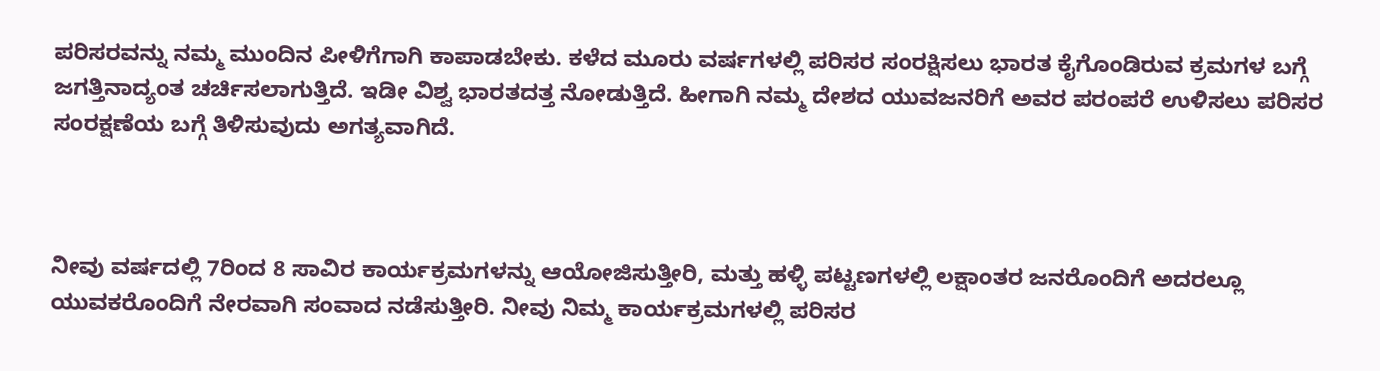ಪರಿಸರವನ್ನು ನಮ್ಮ ಮುಂದಿನ ಪೀಳಿಗೆಗಾಗಿ ಕಾಪಾಡಬೇಕು. ಕಳೆದ ಮೂರು ವರ್ಷಗಳಲ್ಲಿ ಪರಿಸರ ಸಂರಕ್ಷಿಸಲು ಭಾರತ ಕೈಗೊಂಡಿರುವ ಕ್ರಮಗಳ ಬಗ್ಗೆ ಜಗತ್ತಿನಾದ್ಯಂತ ಚರ್ಚಿಸಲಾಗುತ್ತಿದೆ. ಇಡೀ ವಿಶ್ವ ಭಾರತದತ್ತ ನೋಡುತ್ತಿದೆ. ಹೀಗಾಗಿ ನಮ್ಮ ದೇಶದ ಯುವಜನರಿಗೆ ಅವರ ಪರಂಪರೆ ಉಳಿಸಲು ಪರಿಸರ ಸಂರಕ್ಷಣೆಯ ಬಗ್ಗೆ ತಿಳಿಸುವುದು ಅಗತ್ಯವಾಗಿದೆ.



ನೀವು ವರ್ಷದಲ್ಲಿ 7ರಿಂದ 8 ಸಾವಿರ ಕಾರ್ಯಕ್ರಮಗಳನ್ನು ಆಯೋಜಿಸುತ್ತೀರಿ, ಮತ್ತು ಹಳ್ಳಿ ಪಟ್ಟಣಗಳಲ್ಲಿ ಲಕ್ಷಾಂತರ ಜನರೊಂದಿಗೆ ಅದರಲ್ಲೂ ಯುವಕರೊಂದಿಗೆ ನೇರವಾಗಿ ಸಂವಾದ ನಡೆಸುತ್ತೀರಿ. ನೀವು ನಿಮ್ಮ ಕಾರ್ಯಕ್ರಮಗಳಲ್ಲಿ ಪರಿಸರ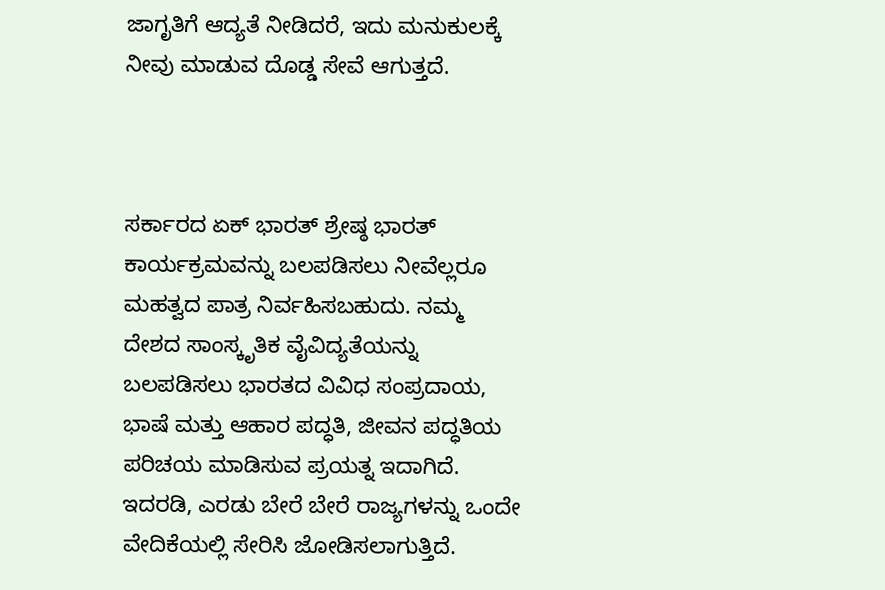ಜಾಗೃತಿಗೆ ಆದ್ಯತೆ ನೀಡಿದರೆ, ಇದು ಮನುಕುಲಕ್ಕೆ ನೀವು ಮಾಡುವ ದೊಡ್ಡ ಸೇವೆ ಆಗುತ್ತದೆ.



ಸರ್ಕಾರದ ಏಕ್ ಭಾರತ್ ಶ್ರೇಷ್ಠ ಭಾರತ್ ಕಾರ್ಯಕ್ರಮವನ್ನು ಬಲಪಡಿಸಲು ನೀವೆಲ್ಲರೂ ಮಹತ್ವದ ಪಾತ್ರ ನಿರ್ವಹಿಸಬಹುದು. ನಮ್ಮ ದೇಶದ ಸಾಂಸ್ಕೃತಿಕ ವೈವಿದ್ಯತೆಯನ್ನು ಬಲಪಡಿಸಲು ಭಾರತದ ವಿವಿಧ ಸಂಪ್ರದಾಯ, ಭಾಷೆ ಮತ್ತು ಆಹಾರ ಪದ್ಧತಿ, ಜೀವನ ಪದ್ಧತಿಯ ಪರಿಚಯ ಮಾಡಿಸುವ ಪ್ರಯತ್ನ ಇದಾಗಿದೆ.
ಇದರಡಿ, ಎರಡು ಬೇರೆ ಬೇರೆ ರಾಜ್ಯಗಳನ್ನು ಒಂದೇ ವೇದಿಕೆಯಲ್ಲಿ ಸೇರಿಸಿ ಜೋಡಿಸಲಾಗುತ್ತಿದೆ.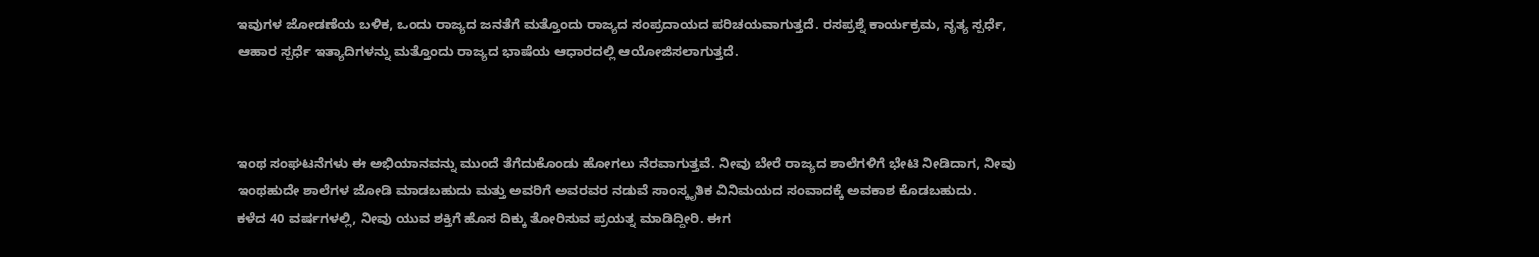ಇವುಗಳ ಜೋಡಣೆಯ ಬಳಿಕ, ಒಂದು ರಾಜ್ಯದ ಜನತೆಗೆ ಮತ್ತೊಂದು ರಾಜ್ಯದ ಸಂಪ್ರದಾಯದ ಪರಿಚಯವಾಗುತ್ತದೆ. ರಸಪ್ರಶ್ನೆ ಕಾರ್ಯಕ್ರಮ, ನೃತ್ಯ ಸ್ಪರ್ಧೆ, ಆಹಾರ ಸ್ಪರ್ಧೆ ಇತ್ಯಾದಿಗಳನ್ನು ಮತ್ತೊಂದು ರಾಜ್ಯದ ಭಾಷೆಯ ಆಧಾರದಲ್ಲಿ ಆಯೋಜಿಸಲಾಗುತ್ತದೆ.



ಇಂಥ ಸಂಘಟನೆಗಳು ಈ ಅಭಿಯಾನವನ್ನು ಮುಂದೆ ತೆಗೆದುಕೊಂಡು ಹೋಗಲು ನೆರವಾಗುತ್ತವೆ. ನೀವು ಬೇರೆ ರಾಜ್ಯದ ಶಾಲೆಗಳಿಗೆ ಭೇಟಿ ನೀಡಿದಾಗ, ನೀವು ಇಂಥಹುದೇ ಶಾಲೆಗಳ ಜೋಡಿ ಮಾಡಬಹುದು ಮತ್ತು ಅವರಿಗೆ ಅವರವರ ನಡುವೆ ಸಾಂಸ್ಕೃತಿಕ ವಿನಿಮಯದ ಸಂವಾದಕ್ಕೆ ಅವಕಾಶ ಕೊಡಬಹುದು.
ಕಳೆದ 40 ವರ್ಷಗಳಲ್ಲಿ, ನೀವು ಯುವ ಶಕ್ತಿಗೆ ಹೊಸ ದಿಕ್ಕು ತೋರಿಸುವ ಪ್ರಯತ್ನ ಮಾಡಿದ್ದೀರಿ. ಈಗ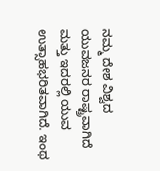ನಮ್ಮ ದೇಶ ವಿಶ್ವದ ಯುವಜನರ ರಾಷ್ಟ್ರವಾಗಿದೆ ಮತ್ತು ಇದರಲ್ಲಿ ಯುವ ಉತ್ಸಾಹಭರಿತವಾಗಿದೆ. ಇಂಥ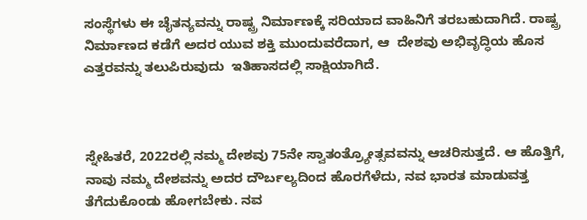ಸಂಸ್ಥೆಗಳು ಈ ಚೈತನ್ಯವನ್ನು ರಾಷ್ಟ್ರ ನಿರ್ಮಾಣಕ್ಕೆ ಸರಿಯಾದ ವಾಹಿನಿಗೆ ತರಬಹುದಾಗಿದೆ. ರಾಷ್ಟ್ರ ನಿರ್ಮಾಣದ ಕಡೆಗೆ ಅದರ ಯುವ ಶಕ್ತಿ ಮುಂದುವರೆದಾಗ, ಆ  ದೇಶವು ಅಭಿವೃದ್ಧಿಯ ಹೊಸ ಎತ್ತರವನ್ನು ತಲುಪಿರುವುದು  ಇತಿಹಾಸದಲ್ಲಿ ಸಾಕ್ಷಿಯಾಗಿದೆ.



ಸ್ನೇಹಿತರೆ, 2022ರಲ್ಲಿ ನಮ್ಮ ದೇಶವು 75ನೇ ಸ್ವಾತಂತ್ರ್ಯೋತ್ಸವವನ್ನು ಆಚರಿಸುತ್ತದೆ. ಆ ಹೊತ್ತಿಗೆ, ನಾವು ನಮ್ಮ ದೇಶವನ್ನು ಅದರ ದೌರ್ಬಲ್ಯದಿಂದ ಹೊರಗೆಳೆದು, ನವ ಭಾರತ ಮಾಡುವತ್ತ ತೆಗೆದುಕೊಂಡು ಹೋಗಬೇಕು. ನವ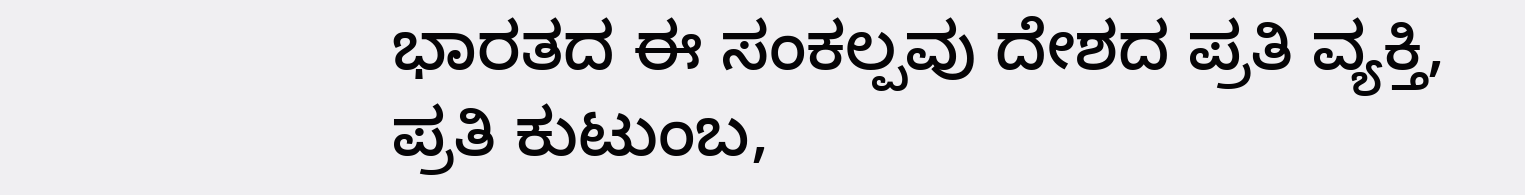ಭಾರತದ ಈ ಸಂಕಲ್ಪವು ದೇಶದ ಪ್ರತಿ ವ್ಯಕ್ತಿ, ಪ್ರತಿ ಕುಟುಂಬ,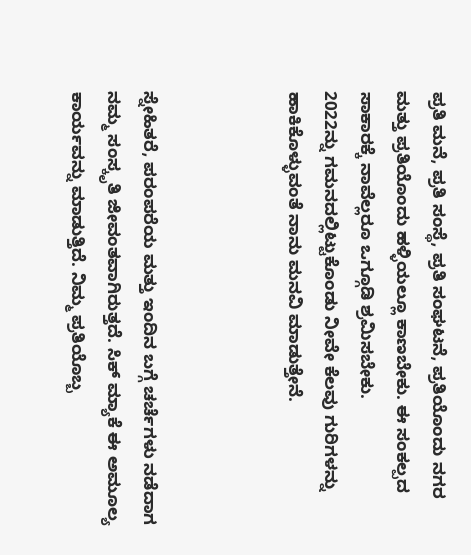ಪ್ರತಿ ಮನೆ, ಪ್ರತಿ ಸಂಸ್ಥೆ, ಪ್ರತಿ ಸಂಘಟನೆ, ಪ್ರತಿಯೊಂದು ನಗರ ಮತ್ತು ಪ್ರತಿಯೊಂದು ಹಳ್ಳಿಯಲ್ಲೂ ಕಾಣಬೇಕು. ಈ ಸಂಕಲ್ಪದ ಸಾಕಾರಕ್ಕೆ ನಾವೆಲ್ಲರೂ ಒಗ್ಗೂಡಿ ಶ್ರಮಿಸಬೇಕು.
2022ನ್ನು ಗಮನದಲ್ಲಿಟ್ಟುಕೊಂಡು ನೀವೇ ಕೆಲವು ಗುರಿಗಳನ್ನು ಹಾಕಿಕೊಳ್ಳುವಂತೆ ನಾನು ಮನವಿ ಮಾಡುತ್ತೇನೆ.



ಸ್ನೇಹಿತರೆ, ಪರಂಪರೆಯ ಮತ್ತು ಇಂದಿನ ಬಗ್ಗೆ ಚರ್ಚೆಗಳು ನಡೆದಾಗ ನಮ್ಮ ಸಂಸ್ಕೃತಿ ಜೀವಂತವಾಗಿರುತ್ತದೆ. ಸಿಕ್ ಮ್ಯಾಕೆ ಈ ಅಮೂಲ್ಯ ಕಾರ್ಯವನ್ನು ಮಾಡುತ್ತಿದೆ. ನಿಮ್ಮ ಪ್ರತಿಯೊಬ್ಬ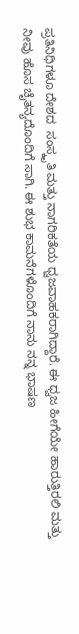ಪ್ರತಿನಿಧಿಗಳೂ ದೇಶದ  ಸಂಸ್ಕೃತಿ ಮತ್ತು ನಾಗರಿಕತೆಯ ಧ್ವಜವಾಹಕರಾಗಿದ್ದಾರೆ. ಈ ಧ್ವಜ ಹೀಗೆಯೇ ಹಾರುತ್ತಿರಲಿ ಮತ್ತು ನೀವು ಹೊಸ ಚೈತನ್ಯದೊಂದಿಗೆ ಸಾಗಿ. ಈ ಶುಭ ಕಾಮನೆಗಳೊಂದಿಗೆ ನಾನು ನನ್ನ ಭಾಷಣ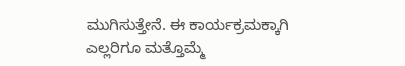ಮುಗಿಸುತ್ತೇನೆ. ಈ ಕಾರ್ಯಕ್ರಮಕ್ಕಾಗಿ ಎಲ್ಲರಿಗೂ ಮತ್ತೊಮ್ಮೆ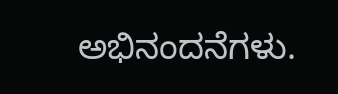ಅಭಿನಂದನೆಗಳು.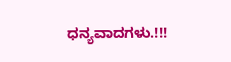ಧನ್ಯವಾದಗಳು.!!!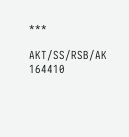***

AKT/SS/RSB/AK   164410